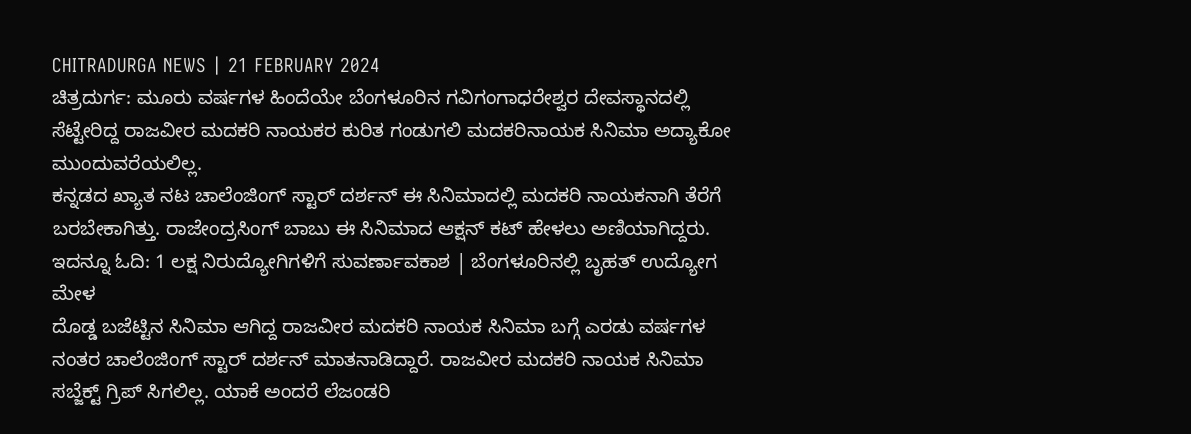CHITRADURGA NEWS | 21 FEBRUARY 2024
ಚಿತ್ರದುರ್ಗ: ಮೂರು ವರ್ಷಗಳ ಹಿಂದೆಯೇ ಬೆಂಗಳೂರಿನ ಗವಿಗಂಗಾಧರೇಶ್ವರ ದೇವಸ್ಥಾನದಲ್ಲಿ ಸೆಟ್ಟೇರಿದ್ದ ರಾಜವೀರ ಮದಕರಿ ನಾಯಕರ ಕುರಿತ ಗಂಡುಗಲಿ ಮದಕರಿನಾಯಕ ಸಿನಿಮಾ ಅದ್ಯಾಕೋ ಮುಂದುವರೆಯಲಿಲ್ಲ.
ಕನ್ನಡದ ಖ್ಯಾತ ನಟ ಚಾಲೆಂಜಿಂಗ್ ಸ್ಟಾರ್ ದರ್ಶನ್ ಈ ಸಿನಿಮಾದಲ್ಲಿ ಮದಕರಿ ನಾಯಕನಾಗಿ ತೆರೆಗೆ ಬರಬೇಕಾಗಿತ್ತು. ರಾಜೇಂದ್ರಸಿಂಗ್ ಬಾಬು ಈ ಸಿನಿಮಾದ ಆಕ್ಷನ್ ಕಟ್ ಹೇಳಲು ಅಣಿಯಾಗಿದ್ದರು.
ಇದನ್ನೂ ಓದಿ: 1 ಲಕ್ಷ ನಿರುದ್ಯೋಗಿಗಳಿಗೆ ಸುವರ್ಣಾವಕಾಶ | ಬೆಂಗಳೂರಿನಲ್ಲಿ ಬೃಹತ್ ಉದ್ಯೋಗ ಮೇಳ
ದೊಡ್ಡ ಬಜೆಟ್ಟಿನ ಸಿನಿಮಾ ಆಗಿದ್ದ ರಾಜವೀರ ಮದಕರಿ ನಾಯಕ ಸಿನಿಮಾ ಬಗ್ಗೆ ಎರಡು ವರ್ಷಗಳ ನಂತರ ಚಾಲೆಂಜಿಂಗ್ ಸ್ಟಾರ್ ದರ್ಶನ್ ಮಾತನಾಡಿದ್ದಾರೆ. ರಾಜವೀರ ಮದಕರಿ ನಾಯಕ ಸಿನಿಮಾ ಸಬ್ಜೆಕ್ಟ್ ಗ್ರಿಪ್ ಸಿಗಲಿಲ್ಲ. ಯಾಕೆ ಅಂದರೆ ಲೆಜಂಡರಿ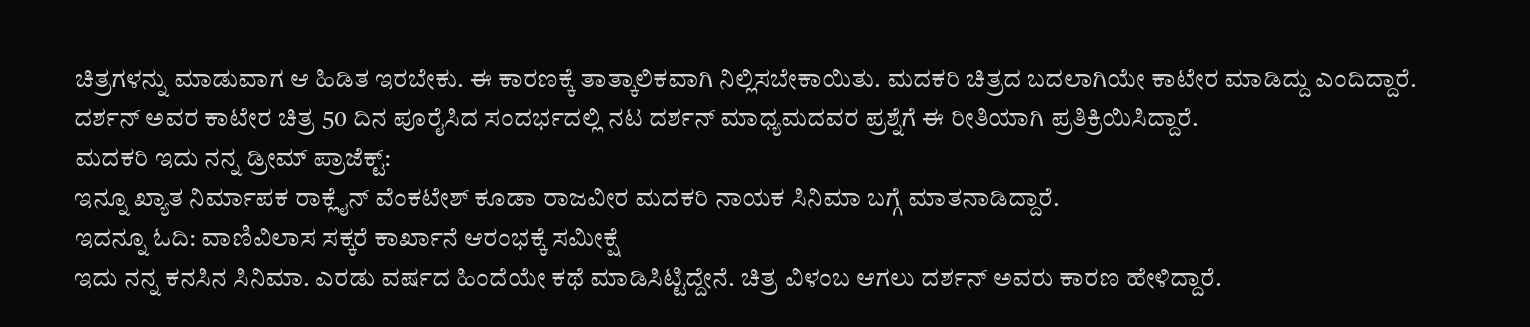ಚಿತ್ರಗಳನ್ನು ಮಾಡುವಾಗ ಆ ಹಿಡಿತ ಇರಬೇಕು. ಈ ಕಾರಣಕ್ಕೆ ತಾತ್ಕಾಲಿಕವಾಗಿ ನಿಲ್ಲಿಸಬೇಕಾಯಿತು. ಮದಕರಿ ಚಿತ್ರದ ಬದಲಾಗಿಯೇ ಕಾಟೇರ ಮಾಡಿದ್ದು ಎಂದಿದ್ದಾರೆ.
ದರ್ಶನ್ ಅವರ ಕಾಟೇರ ಚಿತ್ರ 50 ದಿನ ಪೂರೈಸಿದ ಸಂದರ್ಭದಲ್ಲಿ ನಟ ದರ್ಶನ್ ಮಾಧ್ಯಮದವರ ಪ್ರಶ್ನೆಗೆ ಈ ರೀತಿಯಾಗಿ ಪ್ರತಿಕ್ರಿಯಿಸಿದ್ದಾರೆ.
ಮದಕರಿ ಇದು ನನ್ನ ಡ್ರೀಮ್ ಪ್ರಾಜೆಕ್ಟ್:
ಇನ್ನೂ ಖ್ಯಾತ ನಿರ್ಮಾಪಕ ರಾಕ್ಲೈನ್ ವೆಂಕಟೇಶ್ ಕೂಡಾ ರಾಜವೀರ ಮದಕರಿ ನಾಯಕ ಸಿನಿಮಾ ಬಗ್ಗೆ ಮಾತನಾಡಿದ್ದಾರೆ.
ಇದನ್ನೂ ಓದಿ: ವಾಣಿವಿಲಾಸ ಸಕ್ಕರೆ ಕಾರ್ಖಾನೆ ಆರಂಭಕ್ಕೆ ಸಮೀಕ್ಷೆ
ಇದು ನನ್ನ ಕನಸಿನ ಸಿನಿಮಾ. ಎರಡು ವರ್ಷದ ಹಿಂದೆಯೇ ಕಥೆ ಮಾಡಿಸಿಟ್ಟಿದ್ದೇನೆ. ಚಿತ್ರ ವಿಳಂಬ ಆಗಲು ದರ್ಶನ್ ಅವರು ಕಾರಣ ಹೇಳಿದ್ದಾರೆ.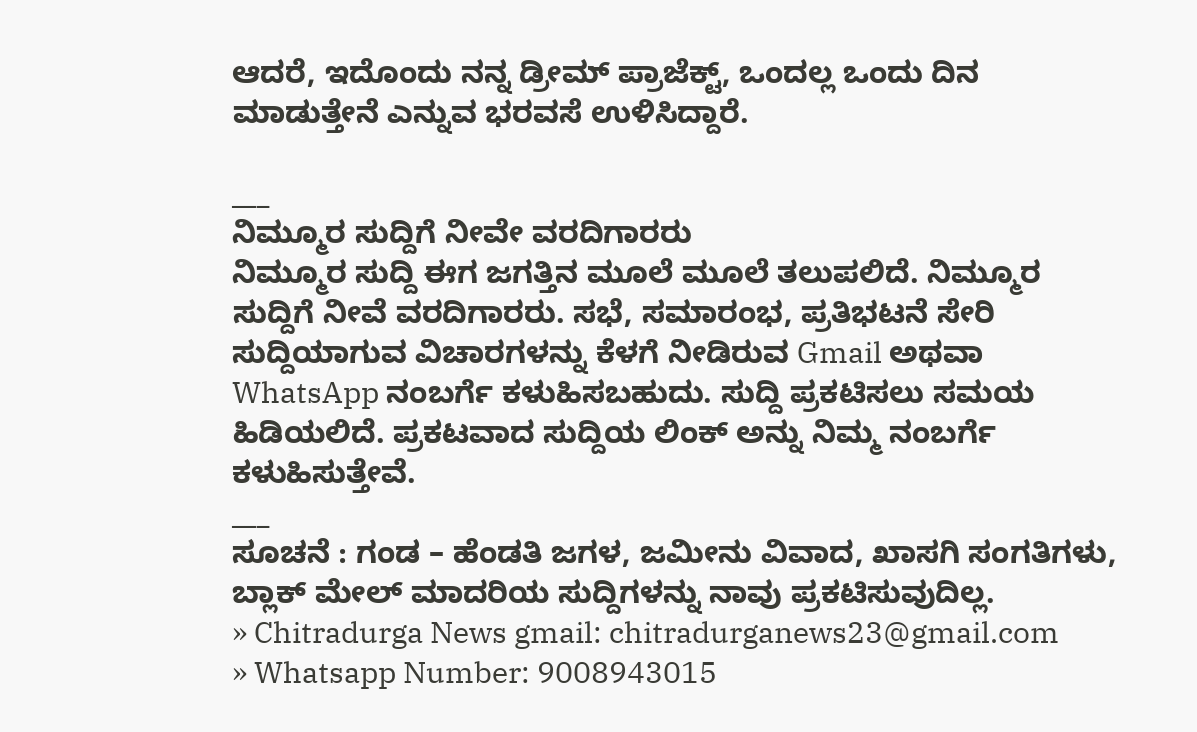ಆದರೆ, ಇದೊಂದು ನನ್ನ ಡ್ರೀಮ್ ಪ್ರಾಜೆಕ್ಟ್, ಒಂದಲ್ಲ ಒಂದು ದಿನ ಮಾಡುತ್ತೇನೆ ಎನ್ನುವ ಭರವಸೆ ಉಳಿಸಿದ್ದಾರೆ.

___
ನಿಮ್ಮೂರ ಸುದ್ದಿಗೆ ನೀವೇ ವರದಿಗಾರರು
ನಿಮ್ಮೂರ ಸುದ್ದಿ ಈಗ ಜಗತ್ತಿನ ಮೂಲೆ ಮೂಲೆ ತಲುಪಲಿದೆ. ನಿಮ್ಮೂರ ಸುದ್ದಿಗೆ ನೀವೆ ವರದಿಗಾರರು. ಸಭೆ, ಸಮಾರಂಭ, ಪ್ರತಿಭಟನೆ ಸೇರಿ ಸುದ್ದಿಯಾಗುವ ವಿಚಾರಗಳನ್ನು ಕೆಳಗೆ ನೀಡಿರುವ Gmail ಅಥವಾ WhatsApp ನಂಬರ್ಗೆ ಕಳುಹಿಸಬಹುದು. ಸುದ್ದಿ ಪ್ರಕಟಿಸಲು ಸಮಯ ಹಿಡಿಯಲಿದೆ. ಪ್ರಕಟವಾದ ಸುದ್ದಿಯ ಲಿಂಕ್ ಅನ್ನು ನಿಮ್ಮ ನಂಬರ್ಗೆ ಕಳುಹಿಸುತ್ತೇವೆ.
___
ಸೂಚನೆ : ಗಂಡ – ಹೆಂಡತಿ ಜಗಳ, ಜಮೀನು ವಿವಾದ, ಖಾಸಗಿ ಸಂಗತಿಗಳು, ಬ್ಲಾಕ್ ಮೇಲ್ ಮಾದರಿಯ ಸುದ್ದಿಗಳನ್ನು ನಾವು ಪ್ರಕಟಿಸುವುದಿಲ್ಲ.
» Chitradurga News gmail: chitradurganews23@gmail.com
» Whatsapp Number: 9008943015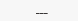___